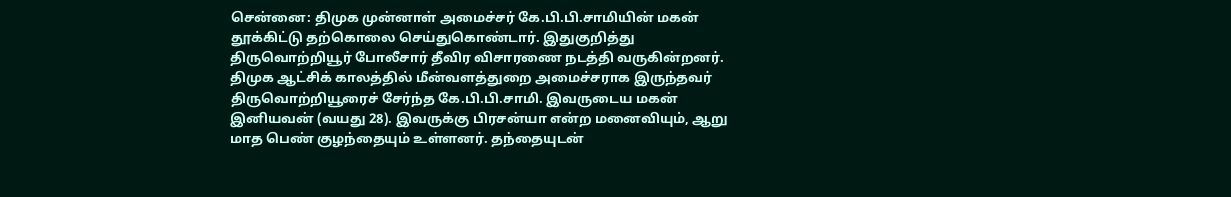சென்னை: திமுக முன்னாள் அமைச்சர் கே.பி.பி.சாமியின் மகன் தூக்கிட்டு தற்கொலை செய்துகொண்டார். இதுகுறித்து திருவொற்றியூர் போலீசார் தீவிர விசாரணை நடத்தி வருகின்றனர். திமுக ஆட்சிக் காலத்தில் மீன்வளத்துறை அமைச்சராக இருந்தவர் திருவொற்றியூரைச் சேர்ந்த கே.பி.பி.சாமி. இவருடைய மகன் இனியவன் (வயது 28). இவருக்கு பிரசன்யா என்ற மனைவியும், ஆறு மாத பெண் குழந்தையும் உள்ளனர். தந்தையுடன்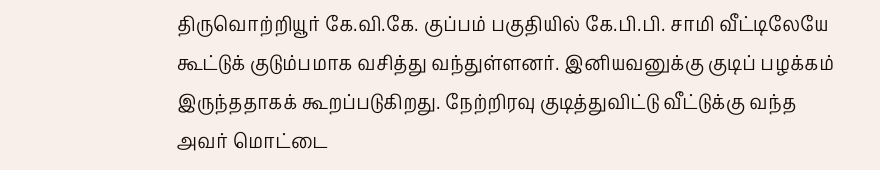திருவொற்றியூர் கே.வி.கே. குப்பம் பகுதியில் கே.பி.பி. சாமி வீட்டிலேயே கூட்டுக் குடும்பமாக வசித்து வந்துள்ளனர். இனியவனுக்கு குடிப் பழக்கம் இருந்ததாகக் கூறப்படுகிறது. நேற்றிரவு குடித்துவிட்டு வீட்டுக்கு வந்த அவர் மொட்டை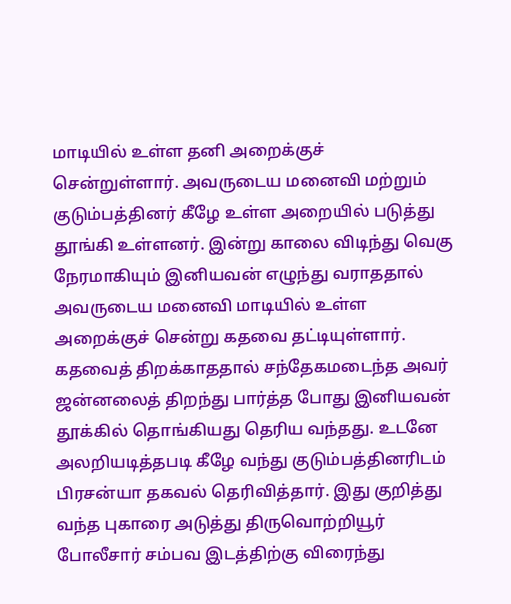மாடியில் உள்ள தனி அறைக்குச் சென்றுள்ளார். அவருடைய மனைவி மற்றும் குடும்பத்தினர் கீழே உள்ள அறையில் படுத்து தூங்கி உள்ளனர். இன்று காலை விடிந்து வெகு நேரமாகியும் இனியவன் எழுந்து வராததால் அவருடைய மனைவி மாடியில் உள்ள அறைக்குச் சென்று கதவை தட்டியுள்ளார். கதவைத் திறக்காததால் சந்தேகமடைந்த அவர் ஜன்னலைத் திறந்து பார்த்த போது இனியவன் தூக்கில் தொங்கியது தெரிய வந்தது. உடனே அலறியடித்தபடி கீழே வந்து குடும்பத்தினரிடம் பிரசன்யா தகவல் தெரிவித்தார். இது குறித்து வந்த புகாரை அடுத்து திருவொற்றியூர் போலீசார் சம்பவ இடத்திற்கு விரைந்து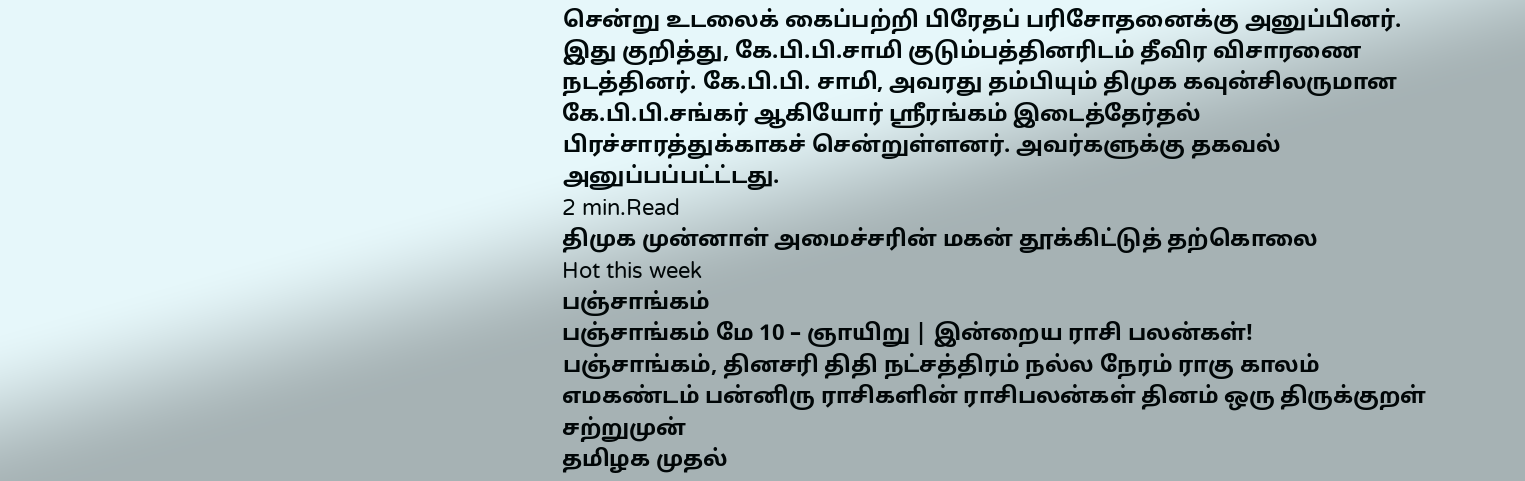சென்று உடலைக் கைப்பற்றி பிரேதப் பரிசோதனைக்கு அனுப்பினர். இது குறித்து, கே.பி.பி.சாமி குடும்பத்தினரிடம் தீவிர விசாரணை நடத்தினர். கே.பி.பி. சாமி, அவரது தம்பியும் திமுக கவுன்சிலருமான கே.பி.பி.சங்கர் ஆகியோர் ஸ்ரீரங்கம் இடைத்தேர்தல் பிரச்சாரத்துக்காகச் சென்றுள்ளனர். அவர்களுக்கு தகவல் அனுப்பப்பட்ட்டது.
2 min.Read
திமுக முன்னாள் அமைச்சரின் மகன் தூக்கிட்டுத் தற்கொலை
Hot this week
பஞ்சாங்கம்
பஞ்சாங்கம் மே 10 – ஞாயிறு | இன்றைய ராசி பலன்கள்!
பஞ்சாங்கம், தினசரி திதி நட்சத்திரம் நல்ல நேரம் ராகு காலம் எமகண்டம் பன்னிரு ராசிகளின் ராசிபலன்கள் தினம் ஒரு திருக்குறள்
சற்றுமுன்
தமிழக முதல்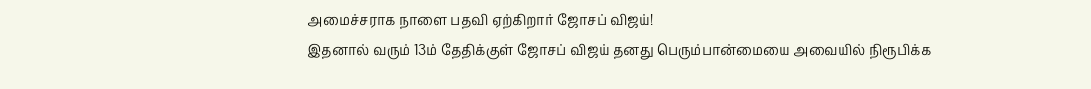அமைச்சராக நாளை பதவி ஏற்கிறார் ஜோசப் விஜய்!
இதனால் வரும் 13ம் தேதிக்குள் ஜோசப் விஜய் தனது பெரும்பான்மையை அவையில் நிரூபிக்க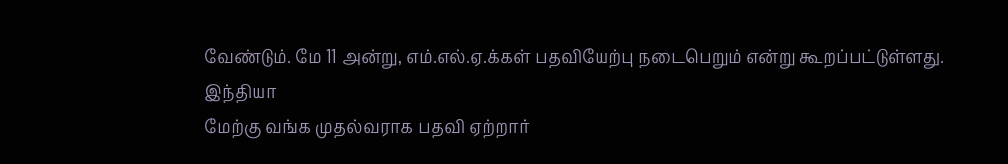வேண்டும். மே 11 அன்று, எம்.எல்.ஏ.க்கள் பதவியேற்பு நடைபெறும் என்று கூறப்பட்டுள்ளது.
இந்தியா
மேற்கு வங்க முதல்வராக பதவி ஏற்றார்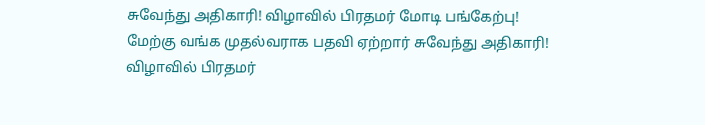சுவேந்து அதிகாரி! விழாவில் பிரதமர் மோடி பங்கேற்பு!
மேற்கு வங்க முதல்வராக பதவி ஏற்றார் சுவேந்து அதிகாரி! விழாவில் பிரதமர்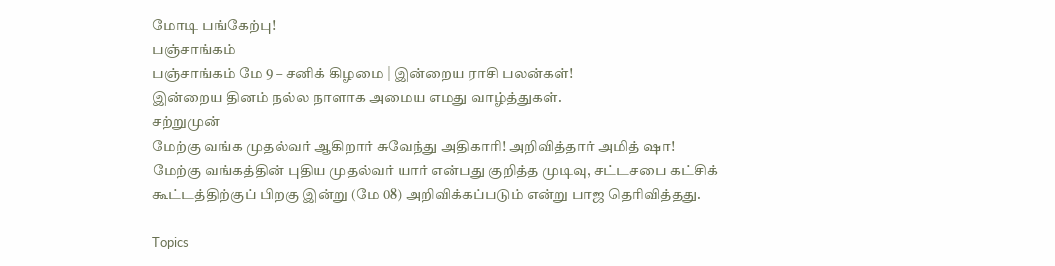மோடி பங்கேற்பு!
பஞ்சாங்கம்
பஞ்சாங்கம் மே 9 – சனிக் கிழமை | இன்றைய ராசி பலன்கள்!
இன்றைய தினம் நல்ல நாளாக அமைய எமது வாழ்த்துகள்.
சற்றுமுன்
மேற்கு வங்க முதல்வர் ஆகிறார் சுவேந்து அதிகாரி! அறிவித்தார் அமித் ஷா!
மேற்கு வங்கத்தின் புதிய முதல்வர் யார் என்பது குறித்த முடிவு, சட்டசபை கட்சிக் கூட்டத்திற்குப் பிறகு இன்று (மே 08) அறிவிக்கப்படும் என்று பாஜ தெரிவித்தது.

Topics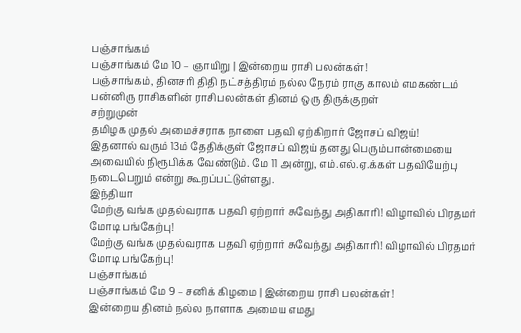பஞ்சாங்கம்
பஞ்சாங்கம் மே 10 – ஞாயிறு | இன்றைய ராசி பலன்கள்!
பஞ்சாங்கம், தினசரி திதி நட்சத்திரம் நல்ல நேரம் ராகு காலம் எமகண்டம் பன்னிரு ராசிகளின் ராசிபலன்கள் தினம் ஒரு திருக்குறள்
சற்றுமுன்
தமிழக முதல் அமைச்சராக நாளை பதவி ஏற்கிறார் ஜோசப் விஜய்!
இதனால் வரும் 13ம் தேதிக்குள் ஜோசப் விஜய் தனது பெரும்பான்மையை அவையில் நிரூபிக்க வேண்டும். மே 11 அன்று, எம்.எல்.ஏ.க்கள் பதவியேற்பு நடைபெறும் என்று கூறப்பட்டுள்ளது.
இந்தியா
மேற்கு வங்க முதல்வராக பதவி ஏற்றார் சுவேந்து அதிகாரி! விழாவில் பிரதமர் மோடி பங்கேற்பு!
மேற்கு வங்க முதல்வராக பதவி ஏற்றார் சுவேந்து அதிகாரி! விழாவில் பிரதமர் மோடி பங்கேற்பு!
பஞ்சாங்கம்
பஞ்சாங்கம் மே 9 – சனிக் கிழமை | இன்றைய ராசி பலன்கள்!
இன்றைய தினம் நல்ல நாளாக அமைய எமது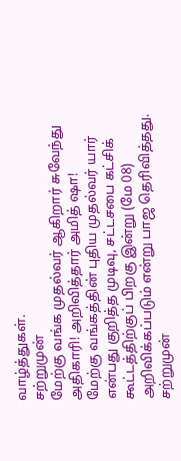வாழ்த்துகள்.
சற்றுமுன்
மேற்கு வங்க முதல்வர் ஆகிறார் சுவேந்து அதிகாரி! அறிவித்தார் அமித் ஷா!
மேற்கு வங்கத்தின் புதிய முதல்வர் யார் என்பது குறித்த முடிவு, சட்டசபை கட்சிக் கூட்டத்திற்குப் பிறகு இன்று (மே 08) அறிவிக்கப்படும் என்று பாஜ தெரிவித்தது.
சற்றுமுன்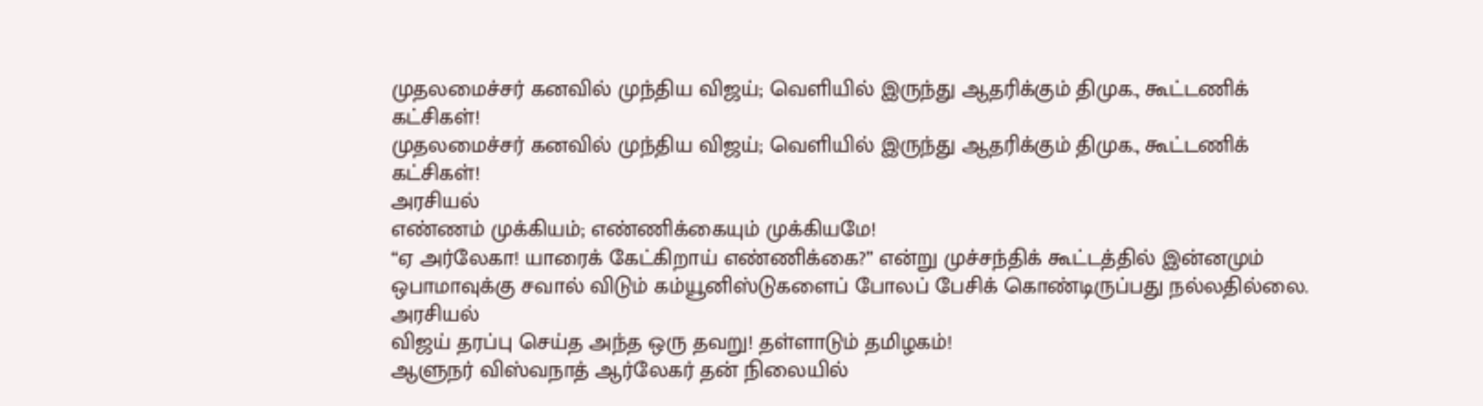முதலமைச்சர் கனவில் முந்திய விஜய்; வெளியில் இருந்து ஆதரிக்கும் திமுக., கூட்டணிக் கட்சிகள்!
முதலமைச்சர் கனவில் முந்திய விஜய்; வெளியில் இருந்து ஆதரிக்கும் திமுக., கூட்டணிக் கட்சிகள்!
அரசியல்
எண்ணம் முக்கியம்; எண்ணிக்கையும் முக்கியமே!
“ஏ அர்லேகா! யாரைக் கேட்கிறாய் எண்ணிக்கை?” என்று முச்சந்திக் கூட்டத்தில் இன்னமும் ஒபாமாவுக்கு சவால் விடும் கம்யூனிஸ்டுகளைப் போலப் பேசிக் கொண்டிருப்பது நல்லதில்லை.
அரசியல்
விஜய் தரப்பு செய்த அந்த ஒரு தவறு! தள்ளாடும் தமிழகம்!
ஆளுநர் விஸ்வநாத் ஆர்லேகர் தன் நிலையில்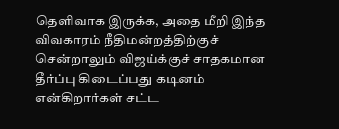தெளிவாக இருக்க, அதை மீறி இந்த விவகாரம் நீதிமன்றத்திற்குச் சென்றாலும் விஜய்க்குச் சாதகமான தீர்ப்பு கிடைப்பது கடினம் என்கிறார்கள் சட்ட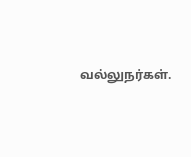வல்லுநர்கள்.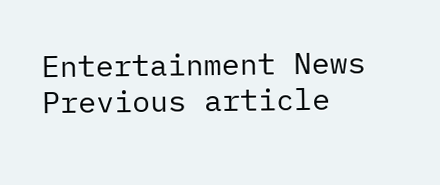Entertainment News
Previous article